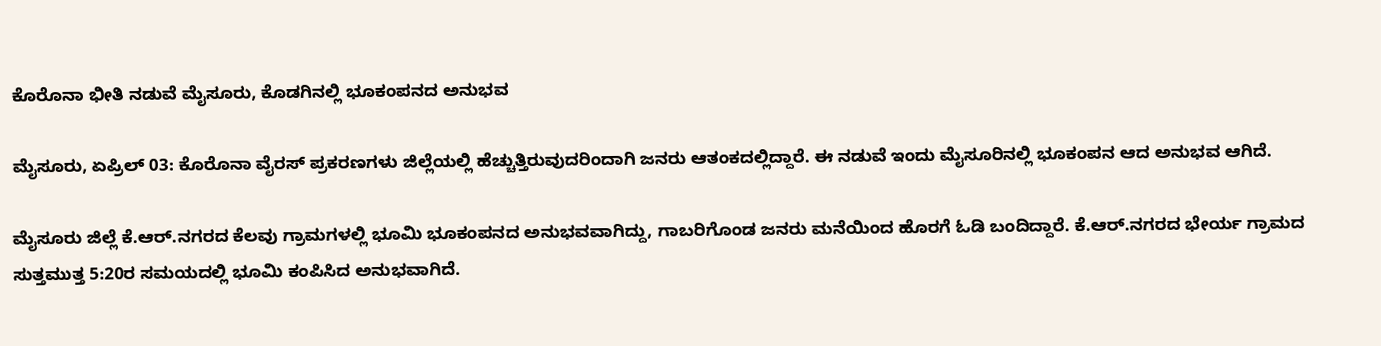ಕೊರೊನಾ ಭೀತಿ ನಡುವೆ ಮೈಸೂರು, ಕೊಡಗಿನಲ್ಲಿ ಭೂಕಂಪನದ ಅನುಭವ

ಮೈಸೂರು, ಏಪ್ರಿಲ್ 03: ಕೊರೊನಾ ವೈರಸ್ ಪ್ರಕರಣಗಳು ಜಿಲ್ಲೆಯಲ್ಲಿ ಹೆಚ್ಚುತ್ತಿರುವುದರಿಂದಾಗಿ ಜನರು ಆತಂಕದಲ್ಲಿದ್ದಾರೆ. ಈ ನಡುವೆ ಇಂದು ಮೈಸೂರಿನಲ್ಲಿ ಭೂಕಂಪನ ಆದ ಅನುಭವ ಆಗಿದೆ.

ಮೈಸೂರು ಜಿಲ್ಲೆ ಕೆ.ಆರ್.ನಗರದ ಕೆಲವು ಗ್ರಾಮಗಳಲ್ಲಿ ಭೂಮಿ ಭೂಕಂಪನದ ಅನುಭವವಾಗಿದ್ದು, ಗಾಬರಿಗೊಂಡ ಜನರು ಮನೆಯಿಂದ ಹೊರಗೆ ಓಡಿ ಬಂದಿದ್ದಾರೆ. ಕೆ.ಆರ್.ನಗರದ ಭೇರ್ಯ ಗ್ರಾಮದ ಸುತ್ತಮುತ್ತ 5:20ರ ಸಮಯದಲ್ಲಿ ಭೂಮಿ ಕಂಪಿಸಿದ ಅನುಭವಾಗಿದೆ.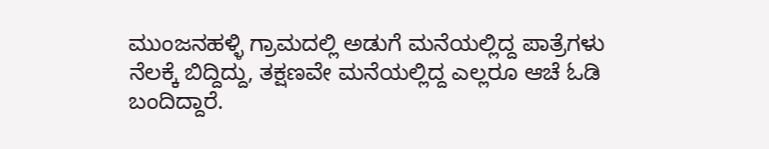ಮುಂಜನಹಳ್ಳಿ ಗ್ರಾಮದಲ್ಲಿ ಅಡುಗೆ ಮನೆಯಲ್ಲಿದ್ದ ಪಾತ್ರೆಗಳು ನೆಲಕ್ಕೆ ಬಿದ್ದಿದ್ದು, ತಕ್ಷಣವೇ ಮನೆಯಲ್ಲಿದ್ದ ಎಲ್ಲರೂ ಆಚೆ ಓಡಿ ಬಂದಿದ್ದಾರೆ.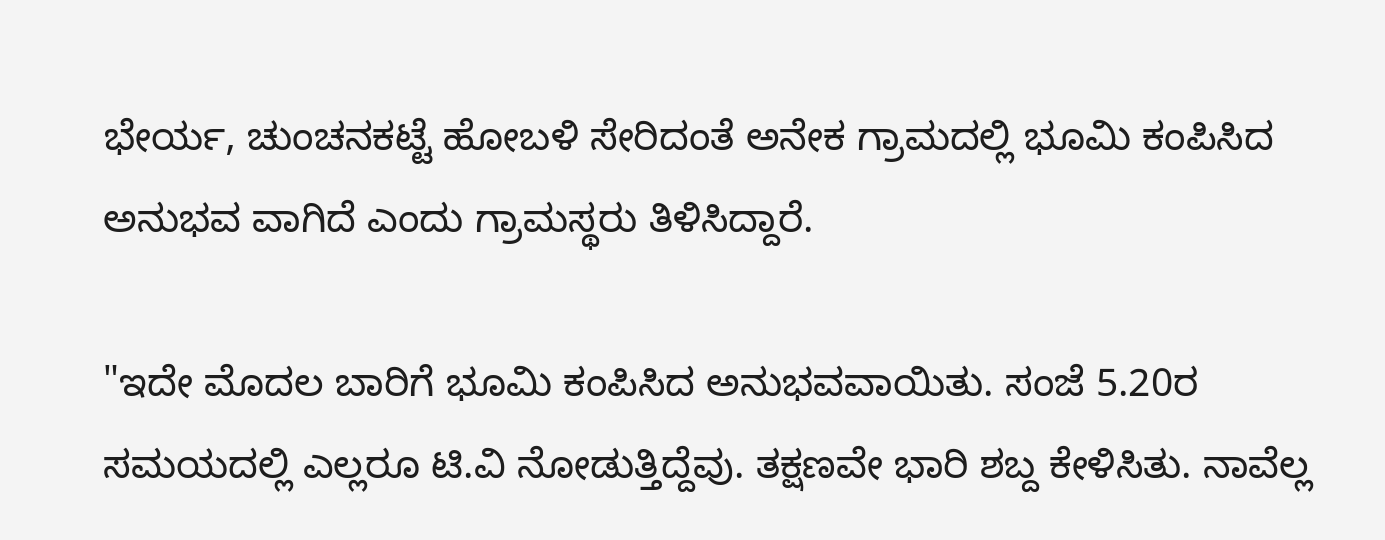ಭೇರ್ಯ, ಚುಂಚನಕಟ್ಟೆ ಹೋಬಳಿ ಸೇರಿದಂತೆ ಅನೇಕ ಗ್ರಾಮದಲ್ಲಿ ಭೂಮಿ ಕಂಪಿಸಿದ ಅನುಭವ ವಾಗಿದೆ ಎಂದು ಗ್ರಾಮಸ್ಥರು ತಿಳಿಸಿದ್ದಾರೆ.

"ಇದೇ ಮೊದಲ ಬಾರಿಗೆ ಭೂಮಿ ಕಂಪಿಸಿದ ಅನುಭವವಾಯಿತು. ಸಂಜೆ 5.20ರ ಸಮಯದಲ್ಲಿ ಎಲ್ಲರೂ ಟಿ.ವಿ ನೋಡುತ್ತಿದ್ದೆವು. ತಕ್ಷಣವೇ ಭಾರಿ ಶಬ್ದ ಕೇಳಿಸಿತು. ನಾವೆಲ್ಲ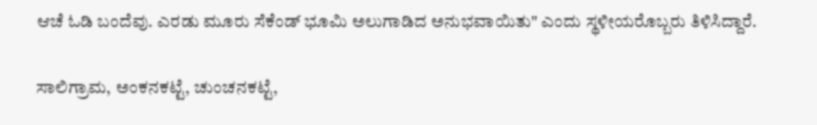ಆಚೆ ಓಡಿ ಬಂದೆವು. ಎರಡು‌ ಮೂರು ಸೆಕೆಂಡ್ ಭೂಮಿ ಅಲುಗಾಡಿದ ಅನುಭವಾಯಿತು" ಎಂದು ಸ್ಥಳೀಯರೊಬ್ಬರು ತಿಳಿಸಿದ್ದಾರೆ.

ಸಾಲಿಗ್ರಾಮ, ಅಂಕನಕಟ್ಟೆ, ಚುಂಚನಕಟ್ಟೆ,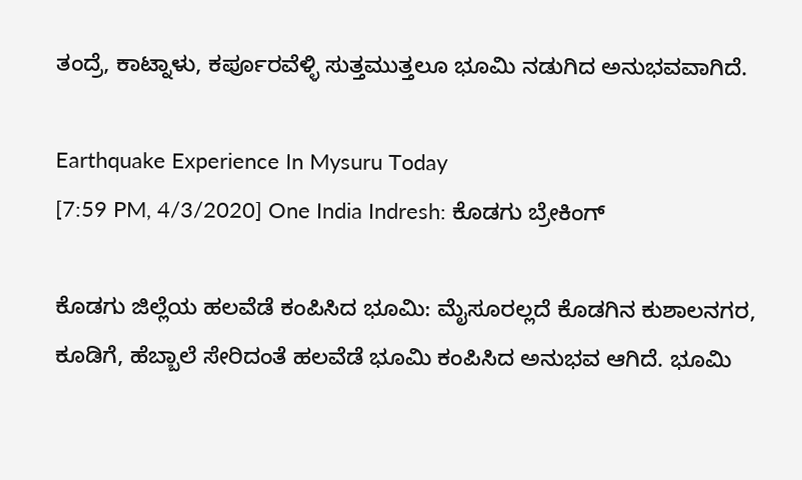ತಂದ್ರೆ, ಕಾಟ್ನಾಳು, ಕರ್ಪೂರವೆಳ್ಳಿ ಸುತ್ತಮುತ್ತಲೂ ಭೂಮಿ ನಡುಗಿದ ಅನುಭವವಾಗಿದೆ.

Earthquake Experience In Mysuru Today
[7:59 PM, 4/3/2020] One India Indresh: ಕೊಡಗು ಬ್ರೇಕಿಂಗ್

ಕೊಡಗು ಜಿಲ್ಲೆಯ ಹಲವೆಡೆ ಕಂಪಿಸಿದ ಭೂಮಿ: ಮೈಸೂರಲ್ಲದೆ ಕೊಡಗಿನ ಕುಶಾಲನಗರ, ಕೂಡಿಗೆ, ಹೆಬ್ಬಾಲೆ ಸೇರಿದಂತೆ ಹಲವೆಡೆ ಭೂಮಿ ಕಂಪಿಸಿದ ಅನುಭವ ಆಗಿದೆ. ಭೂಮಿ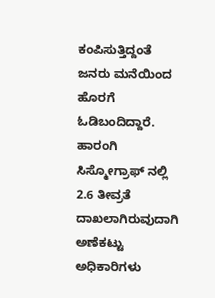ಕಂಪಿಸುತ್ತಿದ್ದಂತೆ ಜನರು ಮನೆಯಿಂದ ಹೊರಗೆ ಓಡಿಬಂದಿದ್ದಾರೆ. ಹಾರಂಗಿ ಸಿಸ್ಮೋಗ್ರಾಫ್ ನಲ್ಲಿ 2.6 ತೀವ್ರತೆ ದಾಖಲಾಗಿರುವುದಾಗಿ ಅಣೆಕಟ್ಟು ಅಧಿಕಾರಿಗಳು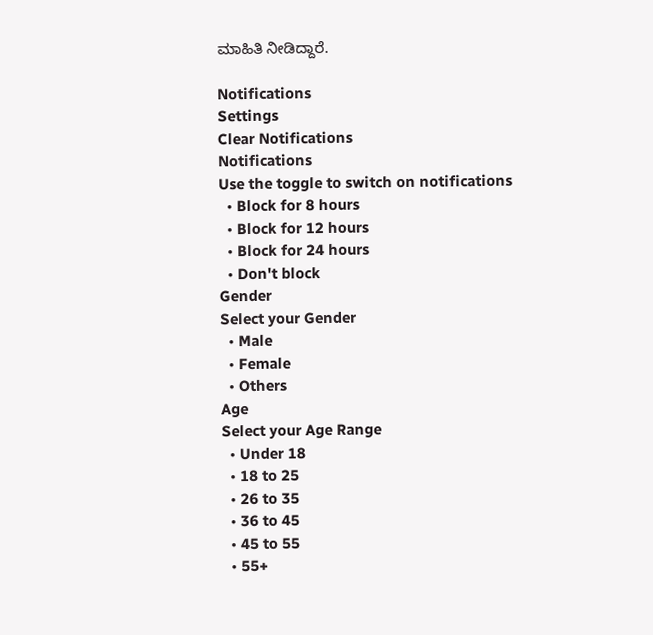ಮಾಹಿತಿ ನೀಡಿದ್ದಾರೆ.

Notifications
Settings
Clear Notifications
Notifications
Use the toggle to switch on notifications
  • Block for 8 hours
  • Block for 12 hours
  • Block for 24 hours
  • Don't block
Gender
Select your Gender
  • Male
  • Female
  • Others
Age
Select your Age Range
  • Under 18
  • 18 to 25
  • 26 to 35
  • 36 to 45
  • 45 to 55
  • 55+